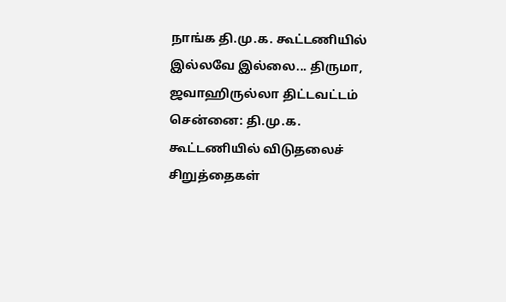நாங்க தி.மு.க. கூட்டணியில் இல்லவே இல்லை... திருமா, ஜவாஹிருல்லா திட்டவட்டம்
சென்னை: தி.மு.க. கூட்டணியில் விடுதலைச் சிறுத்தைகள்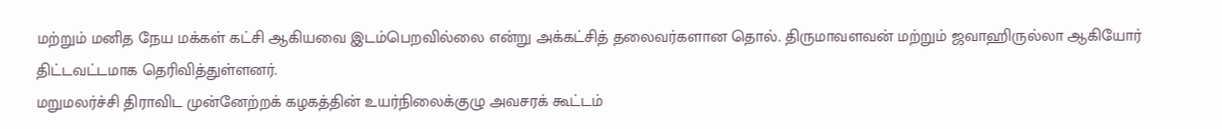மற்றும் மனித நேய மக்கள் கட்சி ஆகியவை இடம்பெறவில்லை என்று அக்கட்சித் தலைவர்களான தொல். திருமாவளவன் மற்றும் ஜவாஹிருல்லா ஆகியோர் திட்டவட்டமாக தெரிவித்துள்ளனர்.
மறுமலர்ச்சி திராவிட முன்னேற்றக் கழகத்தின் உயர்நிலைக்குழு அவசரக் கூட்டம்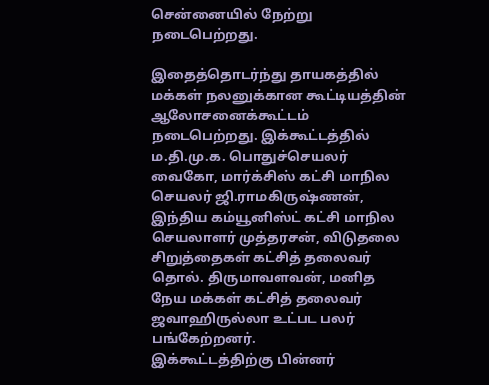சென்னையில் நேற்று நடைபெற்றது.

இதைத்தொடர்ந்து தாயகத்தில் மக்கள் நலனுக்கான கூட்டியத்தின் ஆலோசனைக்கூட்டம் நடைபெற்றது. இக்கூட்டத்தில் ம.தி.மு.க. பொதுச்செயலர் வைகோ, மார்க்சிஸ் கட்சி மாநில செயலர் ஜி.ராமகிருஷ்ணன், இந்திய கம்யூனிஸ்ட் கட்சி மாநில செயலாளர் முத்தரசன், விடுதலை சிறுத்தைகள் கட்சித் தலைவர் தொல். திருமாவளவன், மனித நேய மக்கள் கட்சித் தலைவர் ஜவாஹிருல்லா உட்பட பலர் பங்கேற்றனர்.
இக்கூட்டத்திற்கு பின்னர்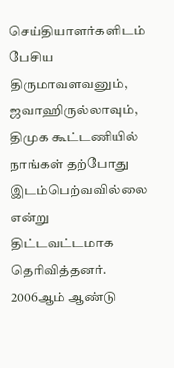செய்தியாளர்களிடம் பேசிய திருமாவளவனும், ஜவாஹிருல்லாவும், திமுக கூட்டணியில் நாங்கள் தற்போது இடம்பெற்வவில்லை என்று திட்டவட்டமாக தெரிவித்தனர்.
2006ஆம் ஆண்டு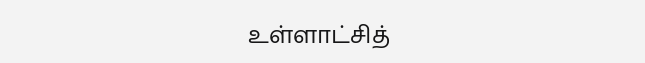உள்ளாட்சித்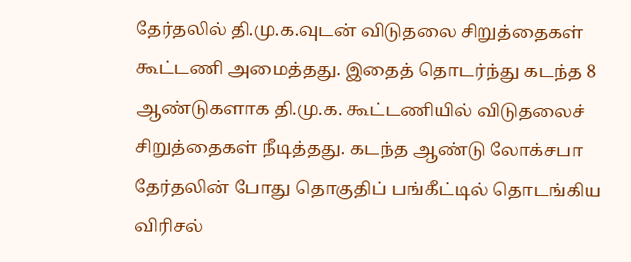தேர்தலில் தி.மு.க.வுடன் விடுதலை சிறுத்தைகள் கூட்டணி அமைத்தது. இதைத் தொடர்ந்து கடந்த 8 ஆண்டுகளாக தி.மு.க. கூட்டணியில் விடுதலைச் சிறுத்தைகள் நீடித்தது. கடந்த ஆண்டு லோக்சபா தேர்தலின் போது தொகுதிப் பங்கீட்டில் தொடங்கிய விரிசல்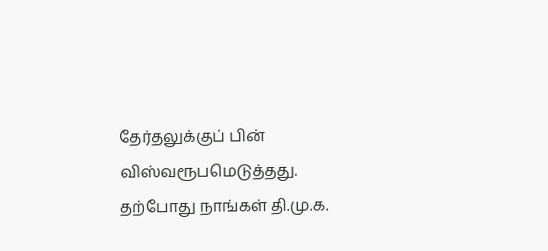தேர்தலுக்குப் பின் விஸ்வரூபமெடுத்தது. தற்போது நாங்கள் தி.மு.க.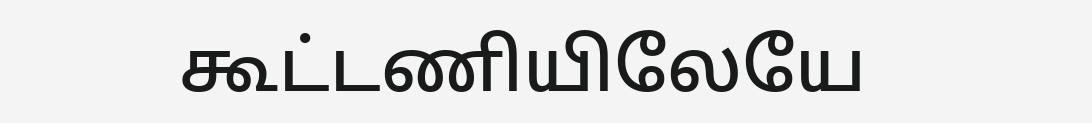கூட்டணியிலேயே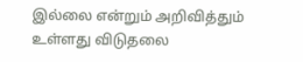இல்லை என்றும் அறிவித்தும் உள்ளது விடுதலை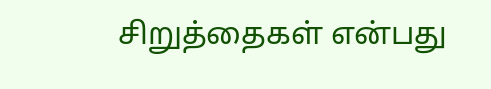சிறுத்தைகள் என்பது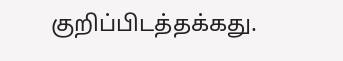குறிப்பிடத்தக்கது.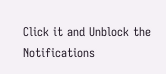Click it and Unblock the Notifications